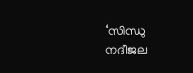‘സിന്ധു നദീജല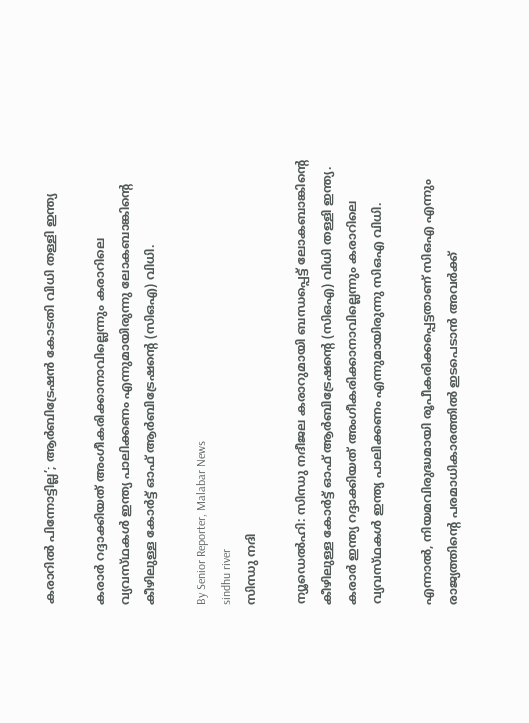കരാറിൽ പിന്നോട്ടില്ല’; ആർബിട്രേഷൻ കോടതി വിധി തള്ളി ഇന്ത്യ

കരാർ റദ്ദാക്കിയത് അംഗീകരിക്കാനാവില്ലെന്നും കരാറിലെ വ്യവസ്‌ഥകൾ ഇന്ത്യ പാലിക്കണം എന്നുമായിരുന്നു ലോകബാങ്കിന്റെ കീഴിലുള്ള കോർട്ട് ഓഫ് ആർബിട്രേഷന്റെ (സിഒഎ) വിധി.

By Senior Reporter, Malabar News
sindhu river
സിന്ധു നദി

ന്യൂഡെൽഹി: സിന്ധു നദീജല കരാറുമായി ബന്ധപ്പെട്ട് ലോകബാങ്കിന്റെ കീഴിലുള്ള കോർട്ട് ഓഫ് ആർബിട്രേഷന്റെ (സിഒഎ) വിധി തള്ളി ഇന്ത്യ. കരാർ ഇന്ത്യ റദ്ദാക്കിയത് അംഗീകരിക്കാനാവില്ലെന്നും കരാറിലെ വ്യവസ്‌ഥകൾ ഇന്ത്യ പാലിക്കണം എന്നുമായിരുന്നു സിഒഎ വിധി.

എന്നാൽ, നിയമവിരുദ്ധമായി രൂപീകരിക്കപ്പെട്ടതാണ് സിഒഎ എന്നും രാജ്യത്തിന്റെ പരമാധികാരത്തിൽ ഇടപെടാൻ അവർക്ക്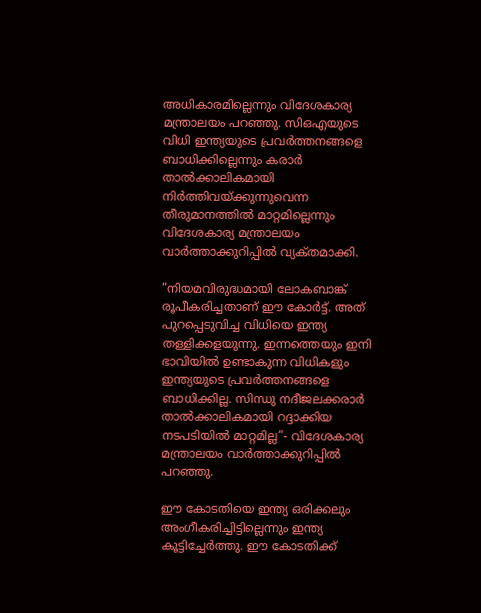അധികാരമില്ലെന്നും വിദേശകാര്യ മന്ത്രാലയം പറഞ്ഞു. സിഒഎയുടെ വിധി ഇന്ത്യയുടെ പ്രവർത്തനങ്ങളെ ബാധിക്കില്ലെന്നും കരാർ താൽക്കാലികമായി നിർത്തിവയ്‌ക്കുന്നുവെന്ന തീരുമാനത്തിൽ മാറ്റമില്ലെന്നും വിദേശകാര്യ മന്ത്രാലയം വാർത്താക്കുറിപ്പിൽ വ്യക്‌തമാക്കി.

”നിയമവിരുദ്ധമായി ലോകബാങ്ക് രൂപീകരിച്ചതാണ് ഈ കോർട്ട്. അത് പുറപ്പെടുവിച്ച വിധിയെ ഇന്ത്യ തള്ളിക്കളയുന്നു. ഇന്നത്തെയും ഇനി ഭാവിയിൽ ഉണ്ടാകുന്ന വിധികളും ഇന്ത്യയുടെ പ്രവർത്തനങ്ങളെ ബാധിക്കില്ല. സിന്ധു നദീജലക്കരാർ താൽക്കാലികമായി റദ്ദാക്കിയ നടപടിയിൽ മാറ്റമില്ല”- വിദേശകാര്യ മന്ത്രാലയം വാർത്താക്കുറിപ്പിൽ പറഞ്ഞു.

ഈ കോടതിയെ ഇന്ത്യ ഒരിക്കലും അംഗീകരിച്ചിട്ടില്ലെന്നും ഇന്ത്യ കൂട്ടിച്ചേർത്തു. ഈ കോടതിക്ക്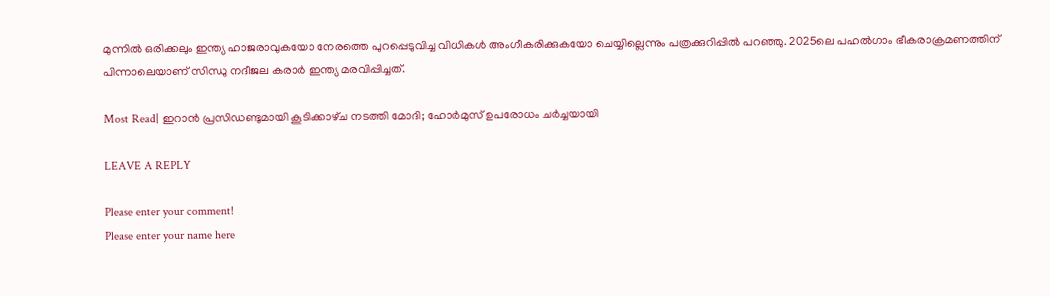മുന്നിൽ ഒരിക്കലും ഇന്ത്യ ഹാജരാവുകയോ നേരത്തെ പുറപ്പെടുവിച്ച വിധികൾ അംഗീകരിക്കുകയോ ചെയ്യില്ലെന്നും പത്രക്കുറിപ്പിൽ പറഞ്ഞു. 2025ലെ പഹൽഗാം ഭീകരാക്രമണത്തിന് പിന്നാലെയാണ് സിന്ധു നദീജല കരാർ ഇന്ത്യ മരവിപ്പിച്ചത്.

Most Read| ഇറാൻ പ്രസിഡണ്ടുമായി കൂടിക്കാഴ്‌ച നടത്തി മോദി; ഹോർമുസ് ഉപരോധം ചർച്ചയായി

LEAVE A REPLY

Please enter your comment!
Please enter your name here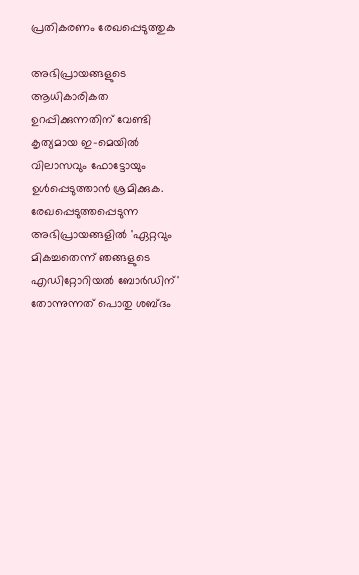പ്രതികരണം രേഖപ്പെടുത്തുക

അഭിപ്രായങ്ങളുടെ ആധികാരികത ഉറപ്പിക്കുന്നതിന് വേണ്ടി കൃത്യമായ ഇ-മെയിൽ വിലാസവും ഫോട്ടോയും ഉൾപ്പെടുത്താൻ ശ്രമിക്കുക. രേഖപ്പെടുത്തപ്പെടുന്ന അഭിപ്രായങ്ങളിൽ 'ഏറ്റവും മികച്ചതെന്ന് ഞങ്ങളുടെ എഡിറ്റോറിയൽ ബോർഡിന്' തോന്നുന്നത് പൊതു ശബ്‌ദം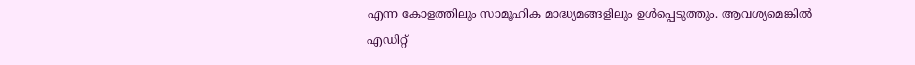എന്ന കോളത്തിലും സാമൂഹിക മാദ്ധ്യമങ്ങളിലും ഉൾപ്പെടുത്തും. ആവശ്യമെങ്കിൽ എഡിറ്റ്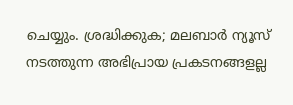ചെയ്യും. ശ്രദ്ധിക്കുക; മലബാർ ന്യൂസ് നടത്തുന്ന അഭിപ്രായ പ്രകടനങ്ങളല്ല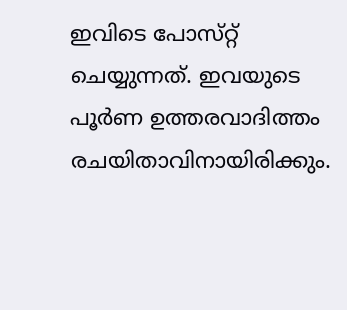ഇവിടെ പോസ്‌റ്റ് ചെയ്യുന്നത്. ഇവയുടെ പൂർണ ഉത്തരവാദിത്തം രചയിതാവിനായിരിക്കും.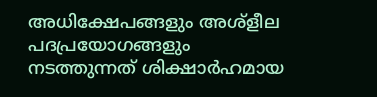അധിക്ഷേപങ്ങളും അശ്‌ളീല പദപ്രയോഗങ്ങളും നടത്തുന്നത് ശിക്ഷാർഹമായ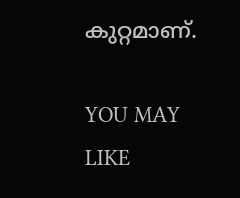കുറ്റമാണ്.

YOU MAY LIKE